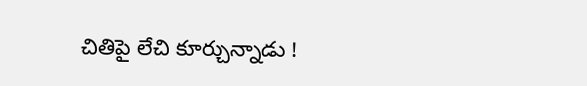చితిపై లేచి కూర్చున్నాడు !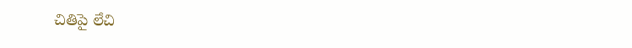చితిపై లేచి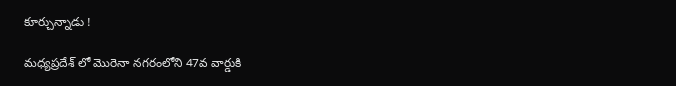కూర్చున్నాడు !

మధ్యప్రదేశ్ లో మొరెనా నగరంలోని 47వ వార్డుకి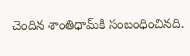చెందిన శాంతిధామ్‌కి సంబంధించినది.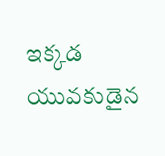ఇక్కడ యువకుడైన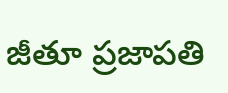జీతూ ప్రజాపతి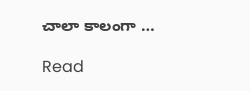చాలా కాలంగా …

Read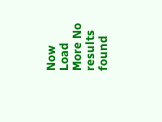Now
Load More No results found